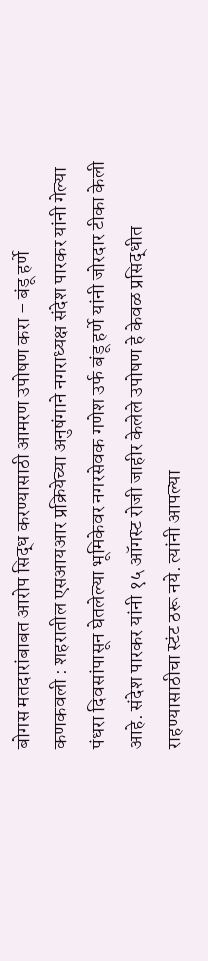बोगस मतदारांबाबत आरोप सिद्ध करण्यासाठी आमरण उपोषण करा – बंडू हर्णे
कणकवली : शहरातील एसआयआर प्रक्रियेच्या अनुषंगाने नगराध्यक्ष संदेश पारकर यांनी गेल्या पंधरा दिवसांपासून घेतलेल्या भूमिकेवर नगरसेवक गणेश उर्फ बंडू हर्णे यांनी जोरदार टीका केली आहे. संदेश पारकर यांनी १५ ऑगस्ट रोजी जाहीर केलेले उपोषण हे केवळ प्रसिद्धीत राहण्यासाठीचा स्टंट ठरू नये. त्यांनी आपल्या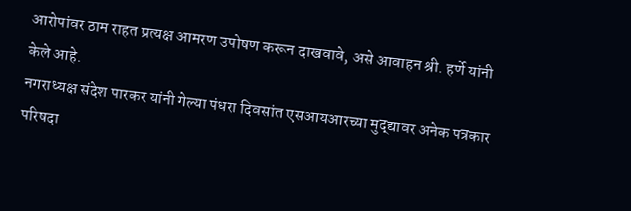आरोपांवर ठाम राहत प्रत्यक्ष आमरण उपोषण करून दाखवावे, असे आवाहन श्री. हर्णे यांनी केले आहे.
नगराध्यक्ष संदेश पारकर यांनी गेल्या पंधरा दिवसांत एसआयआरच्या मुद्द्यावर अनेक पत्रकार परिषदा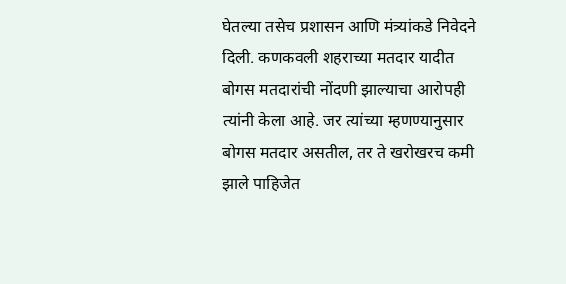घेतल्या तसेच प्रशासन आणि मंत्र्यांकडे निवेदने दिली. कणकवली शहराच्या मतदार यादीत बोगस मतदारांची नोंदणी झाल्याचा आरोपही त्यांनी केला आहे. जर त्यांच्या म्हणण्यानुसार बोगस मतदार असतील, तर ते खरोखरच कमी झाले पाहिजेत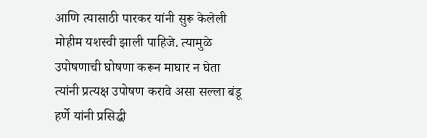आणि त्यासाठी पारकर यांनी सुरू केलेली मोहीम यशस्वी झाली पाहिजे. त्यामुळे उपोषणाची घोषणा करून माघार न घेता त्यांनी प्रत्यक्ष उपोषण करावे असा सल्ला बंडू हर्णे यांनी प्रसिद्धी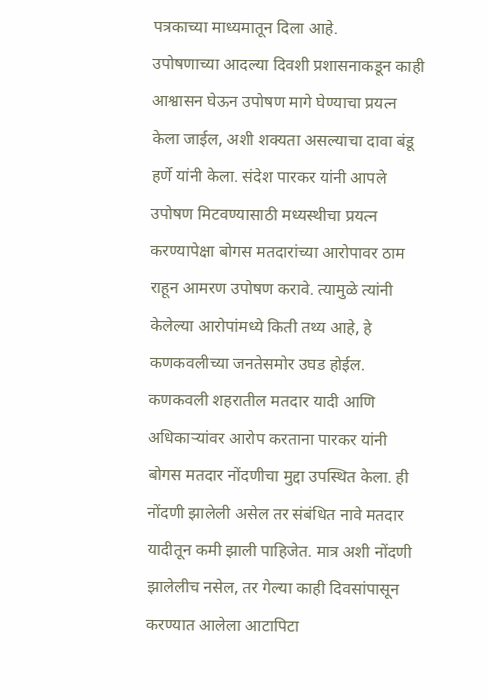पत्रकाच्या माध्यमातून दिला आहे.
उपोषणाच्या आदल्या दिवशी प्रशासनाकडून काही आश्वासन घेऊन उपोषण मागे घेण्याचा प्रयत्न केला जाईल, अशी शक्यता असल्याचा दावा बंडू हर्णे यांनी केला. संदेश पारकर यांनी आपले उपोषण मिटवण्यासाठी मध्यस्थीचा प्रयत्न करण्यापेक्षा बोगस मतदारांच्या आरोपावर ठाम राहून आमरण उपोषण करावे. त्यामुळे त्यांनी केलेल्या आरोपांमध्ये किती तथ्य आहे, हे कणकवलीच्या जनतेसमोर उघड होईल.
कणकवली शहरातील मतदार यादी आणि अधिकाऱ्यांवर आरोप करताना पारकर यांनी बोगस मतदार नोंदणीचा मुद्दा उपस्थित केला. ही नोंदणी झालेली असेल तर संबंधित नावे मतदार यादीतून कमी झाली पाहिजेत. मात्र अशी नोंदणी झालेलीच नसेल, तर गेल्या काही दिवसांपासून करण्यात आलेला आटापिटा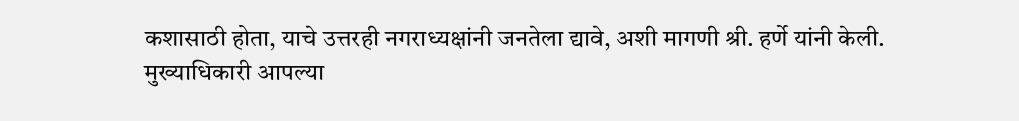कशासाठी होता, याचे उत्तरही नगराध्यक्षांनी जनतेला द्यावे, अशी मागणी श्री. हर्णे यांनी केली.
मुख्याधिकारी आपल्या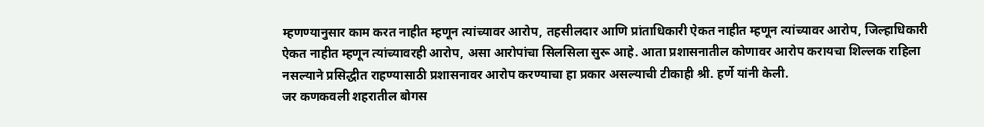म्हणण्यानुसार काम करत नाहीत म्हणून त्यांच्यावर आरोप, तहसीलदार आणि प्रांताधिकारी ऐकत नाहीत म्हणून त्यांच्यावर आरोप, जिल्हाधिकारी ऐकत नाहीत म्हणून त्यांच्यावरही आरोप, असा आरोपांचा सिलसिला सुरू आहे. आता प्रशासनातील कोणावर आरोप करायचा शिल्लक राहिला नसल्याने प्रसिद्धीत राहण्यासाठी प्रशासनावर आरोप करण्याचा हा प्रकार असल्याची टीकाही श्री. हर्णे यांनी केली.
जर कणकवली शहरातील बोगस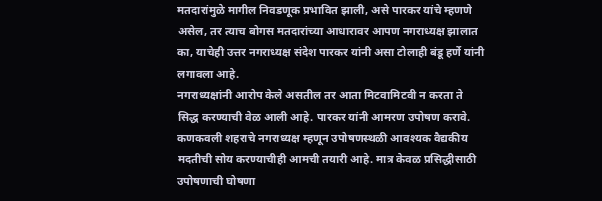मतदारांमुळे मागील निवडणूक प्रभावित झाली, असे पारकर यांचे म्हणणे असेल, तर त्याच बोगस मतदारांच्या आधारावर आपण नगराध्यक्ष झालात का, याचेही उत्तर नगराध्यक्ष संदेश पारकर यांनी असा टोलाही बंडू हर्णे यांनी लगावला आहे.
नगराध्यक्षांनी आरोप केले असतील तर आता मिटवामिटवी न करता ते सिद्ध करण्याची वेळ आली आहे. पारकर यांनी आमरण उपोषण करावे. कणकवली शहराचे नगराध्यक्ष म्हणून उपोषणस्थळी आवश्यक वैद्यकीय मदतीची सोय करण्याचीही आमची तयारी आहे. मात्र केवळ प्रसिद्धीसाठी उपोषणाची घोषणा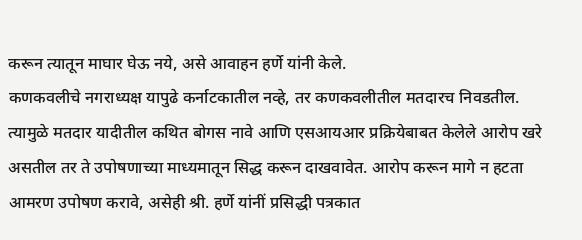करून त्यातून माघार घेऊ नये, असे आवाहन हर्णे यांनी केले.
कणकवलीचे नगराध्यक्ष यापुढे कर्नाटकातील नव्हे, तर कणकवलीतील मतदारच निवडतील. त्यामुळे मतदार यादीतील कथित बोगस नावे आणि एसआयआर प्रक्रियेबाबत केलेले आरोप खरे असतील तर ते उपोषणाच्या माध्यमातून सिद्ध करून दाखवावेत. आरोप करून मागे न हटता आमरण उपोषण करावे, असेही श्री. हर्णे यांनीं प्रसिद्धी पत्रकात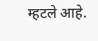म्हटले आहे.